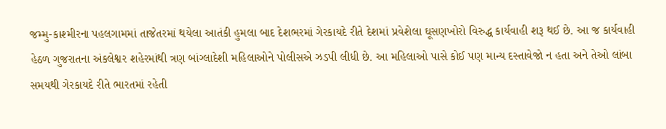જમ્મુ-કાશ્મીરના પહલગામમાં તાજેતરમાં થયેલા આતંકી હુમલા બાદ દેશભરમાં ગેરકાયદે રીતે દેશમાં પ્રવેશેલા ઘૂસણખોરો વિરુદ્ધ કાર્યવાહી શરૂ થઈ છે. આ જ કાર્યવાહી હેઠળ ગુજરાતના અંકલેશ્વર શહેરમાંથી ત્રણ બાંગ્લાદેશી મહિલાઓને પોલીસએ ઝડપી લીધી છે. આ મહિલાઓ પાસે કોઈ પણ માન્ય દસ્તાવેજો ન હતા અને તેઓ લાંબા સમયથી ગેરકાયદે રીતે ભારતમાં રહેતી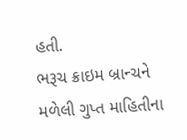હતી.
ભરૂચ ક્રાઇમ બ્રાન્ચને મળેલી ગુપ્ત માહિતીના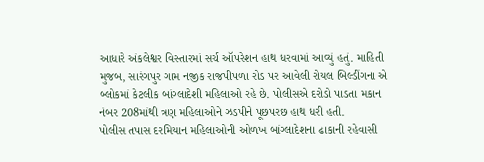આધારે અંકલેશ્વર વિસ્તારમાં સર્ચ ઑપરેશન હાથ ધરવામાં આવ્યું હતું. માહિતી મુજબ, સારંગપુર ગામ નજીક રાજપીપળા રોડ પર આવેલી રોયલ બિલ્ડીંગના એ બ્લોકમાં કેટલીક બાંગ્લાદેશી મહિલાઓ રહે છે. પોલીસએ દરોડો પાડતા મકાન નંબર 208માંથી ત્રણ મહિલાઓને ઝડપીને પૂછપરછ હાથ ધરી હતી.
પોલીસ તપાસ દરમિયાન મહિલાઓની ઓળખ બાંગ્લાદેશના ઢાકાની રહેવાસી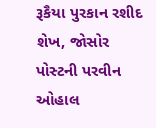રૂકૈયા પુરકાન રશીદ શેખ, જોસોર પોસ્ટની પરવીન ઓહાલ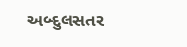અબ્દુલસતર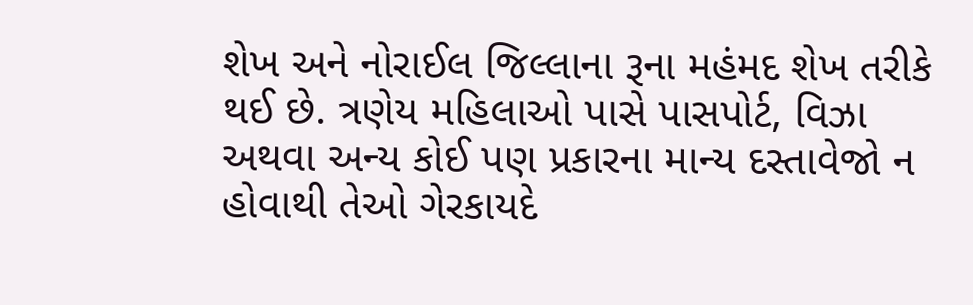શેખ અને નોરાઈલ જિલ્લાના રૂના મહંમદ શેખ તરીકે થઈ છે. ત્રણેય મહિલાઓ પાસે પાસપોર્ટ, વિઝા અથવા અન્ય કોઈ પણ પ્રકારના માન્ય દસ્તાવેજો ન હોવાથી તેઓ ગેરકાયદે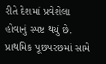રીતે દેશમાં પ્રવેશેલા હોવાનું સ્પષ્ટ થયું છે.
પ્રાથમિક પૂછપરછમાં સામે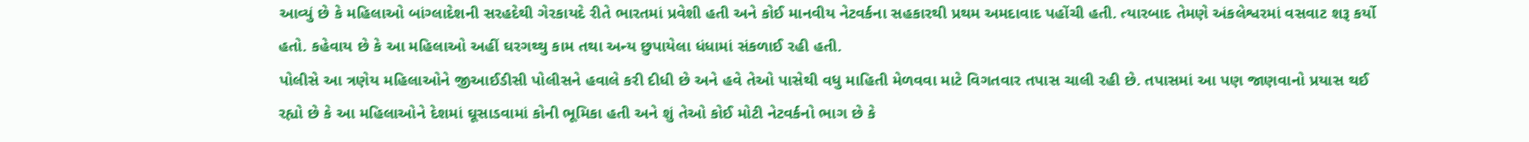આવ્યું છે કે મહિલાઓ બાંગ્લાદેશની સરહદેથી ગેરકાયદે રીતે ભારતમાં પ્રવેશી હતી અને કોઈ માનવીય નેટવર્કના સહકારથી પ્રથમ અમદાવાદ પહોંચી હતી. ત્યારબાદ તેમણે અંકલેશ્વરમાં વસવાટ શરૂ કર્યો હતો. કહેવાય છે કે આ મહિલાઓ અહીં ઘરગથ્થુ કામ તથા અન્ય છુપાયેલા ધંધામાં સંકળાઈ રહી હતી.
પોલીસે આ ત્રણેય મહિલાઓને જીઆઈડીસી પોલીસને હવાલે કરી દીધી છે અને હવે તેઓ પાસેથી વધુ માહિતી મેળવવા માટે વિગતવાર તપાસ ચાલી રહી છે. તપાસમાં આ પણ જાણવાનો પ્રયાસ થઈ રહ્યો છે કે આ મહિલાઓને દેશમાં ઘૂસાડવામાં કોની ભૂમિકા હતી અને શું તેઓ કોઈ મોટી નેટવર્કનો ભાગ છે કે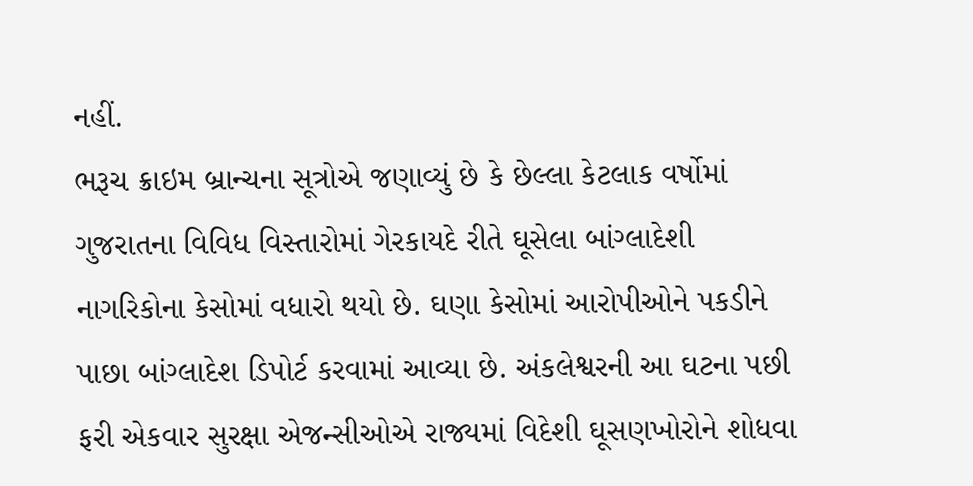નહીં.
ભરૂચ ક્રાઇમ બ્રાન્ચના સૂત્રોએ જણાવ્યું છે કે છેલ્લા કેટલાક વર્ષોમાં ગુજરાતના વિવિધ વિસ્તારોમાં ગેરકાયદે રીતે ઘૂસેલા બાંગ્લાદેશી નાગરિકોના કેસોમાં વધારો થયો છે. ઘણા કેસોમાં આરોપીઓને પકડીને પાછા બાંગ્લાદેશ ડિપોર્ટ કરવામાં આવ્યા છે. અંકલેશ્વરની આ ઘટના પછી ફરી એકવાર સુરક્ષા એજન્સીઓએ રાજ્યમાં વિદેશી ઘૂસણખોરોને શોધવા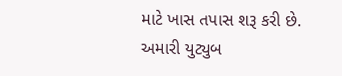માટે ખાસ તપાસ શરૂ કરી છે.
અમારી યુટ્યુબ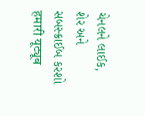ચેનલને લાઈક, શેર અને સબસ્ક્રાઈબ કરશો
हमारी यूट्यूब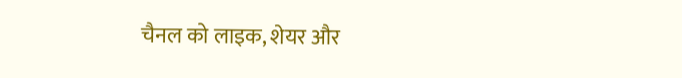चैनल को लाइक, शेयर और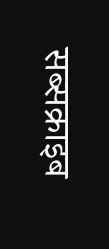सब्सक्राइब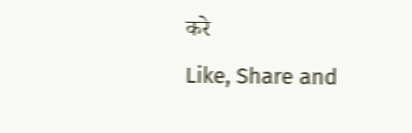करे
Like, Share and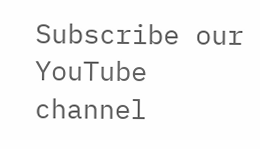Subscribe our YouTube channel